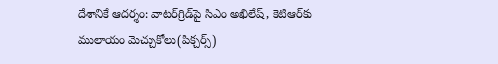దేశానికే ఆదర్శం: వాటర్‌గ్రిడ్‌పై సిఎం అఖిలేష్, కెటిఆర్‌కు ములాయం మెచ్చుకోలు(పిక్చర్స్)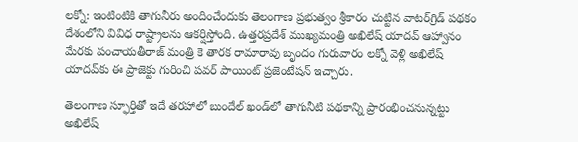లక్నో: ఇంటింటికి తాగునీరు అందించేందుకు తెలంగాణ ప్రభుత్వం శ్రీకారం చుట్టిన వాటర్‌గ్రిడ్ పథకం దేశంలోని వివిధ రాష్ట్రాలను ఆకర్షిస్తోంది. ఉత్తరప్రదేశ్ ముఖ్యమంత్రి అఖిలేష్ యాదవ్ ఆహ్వానం మేరకు పంచాయతీరాజ్ మంత్రి కె తారక రామారావు బృందం గురువారం లక్నో వెళ్లి అఖిలేష్ యాదవ్‌కు ఈ ప్రాజెక్టు గురించి పవర్ పాయింట్ ప్రజెంటేషన్ ఇచ్చారు.

తెలంగాణ స్ఫూర్తితో ఇదే తరహాలో బుందేల్ ఖండ్‌లో తాగునీటి పథకాన్ని ప్రారంభించనున్నట్టు అఖిలేష్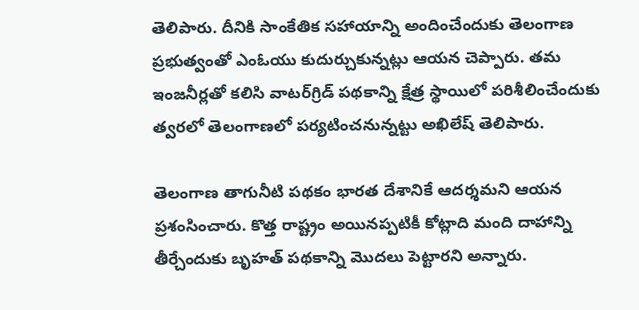తెలిపారు. దీనికి సాంకేతిక సహాయాన్ని అందించేందుకు తెలంగాణ ప్రభుత్వంతో ఎంఓయు కుదుర్చుకున్నట్లు ఆయన చెప్పారు. తమ ఇంజనీర్లతో కలిసి వాటర్‌గ్రిడ్ పథకాన్ని క్షేత్ర స్థాయిలో పరిశీలించేందుకు త్వరలో తెలంగాణలో పర్యటించనున్నట్టు అఖిలేష్ తెలిపారు.

తెలంగాణ తాగునీటి పథకం భారత దేశానికే ఆదర్శమని ఆయన ప్రశంసించారు. కొత్త రాష్ట్రం అయినప్పటికీ కోట్లాది మంది దాహాన్ని తీర్చేందుకు బృహత్ పథకాన్ని మొదలు పెట్టారని అన్నారు.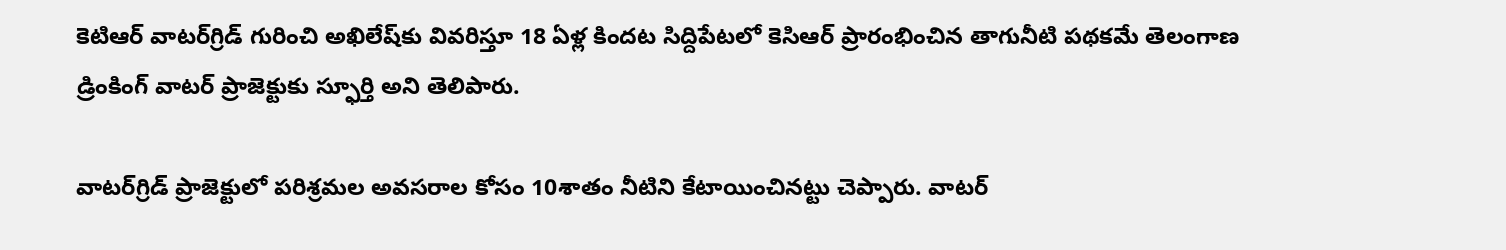కెటిఆర్ వాటర్‌గ్రిడ్ గురించి అఖిలేష్‌కు వివరిస్తూ 18 ఏళ్ల కిందట సిద్దిపేటలో కెసిఆర్ ప్రారంభించిన తాగునీటి పథకమే తెలంగాణ డ్రింకింగ్ వాటర్ ప్రాజెక్టుకు స్ఫూర్తి అని తెలిపారు.

వాటర్‌గ్రిడ్ ప్రాజెక్టులో పరిశ్రమల అవసరాల కోసం 10శాతం నీటిని కేటాయించినట్టు చెప్పారు. వాటర్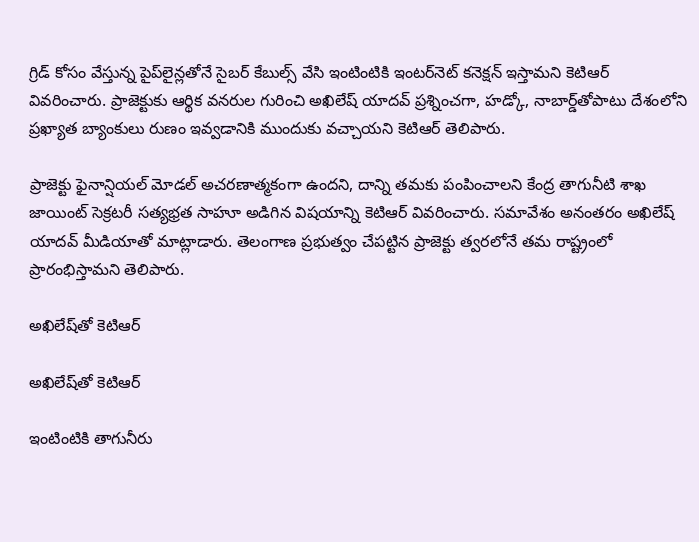గ్రిడ్ కోసం వేస్తున్న పైప్‌లైన్లతోనే సైబర్ కేబుల్స్ వేసి ఇంటింటికి ఇంటర్‌నెట్ కనెక్షన్ ఇస్తామని కెటిఆర్ వివరించారు. ప్రాజెక్టుకు ఆర్థిక వనరుల గురించి అఖిలేష్ యాదవ్ ప్రశ్నించగా, హడ్కో, నాబార్డ్‌తోపాటు దేశంలోని ప్రఖ్యాత బ్యాంకులు రుణం ఇవ్వడానికి ముందుకు వచ్చాయని కెటిఆర్ తెలిపారు.

ప్రాజెక్టు ఫైనాన్షియల్ మోడల్ అచరణాత్మకంగా ఉందని, దాన్ని తమకు పంపించాలని కేంద్ర తాగునీటి శాఖ జాయింట్ సెక్రటరీ సత్యభ్రత సాహూ అడిగిన విషయాన్ని కెటిఆర్ వివరించారు. సమావేశం అనంతరం అఖిలేష్ యాదవ్ మీడియాతో మాట్లాడారు. తెలంగాణ ప్రభుత్వం చేపట్టిన ప్రాజెక్టు త్వరలోనే తమ రాష్ట్రంలో ప్రారంభిస్తామని తెలిపారు.

అఖిలేష్‌తో కెటిఆర్

అఖిలేష్‌తో కెటిఆర్

ఇంటింటికి తాగునీరు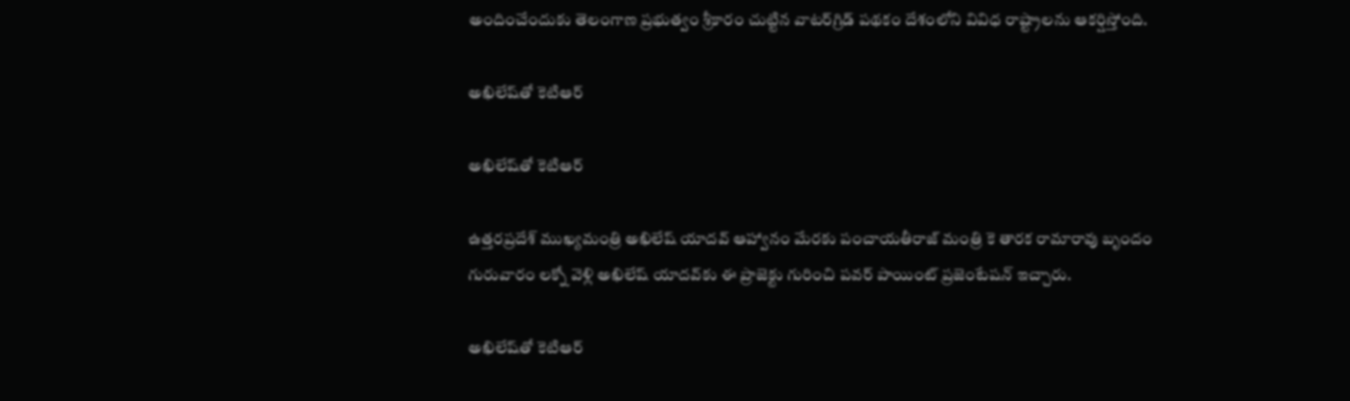అందించేందుకు తెలంగాణ ప్రభుత్వం శ్రీకారం చుట్టిన వాటర్‌గ్రిడ్ పథకం దేశంలోని వివిధ రాష్ట్రాలను ఆకర్షిస్తోంది.

అఖిలేష్‌తో కెటిఆర్

అఖిలేష్‌తో కెటిఆర్

ఉత్తరప్రదేశ్ ముఖ్యమంత్రి అఖిలేష్ యాదవ్ ఆహ్వానం మేరకు పంచాయతీరాజ్ మంత్రి కె తారక రామారావు బృందం గురువారం లక్నో వెళ్లి అఖిలేష్ యాదవ్‌కు ఈ ప్రాజెక్టు గురించి పవర్ పాయింట్ ప్రజెంటేషన్ ఇచ్చారు.

అఖిలేష్‌తో కెటిఆర్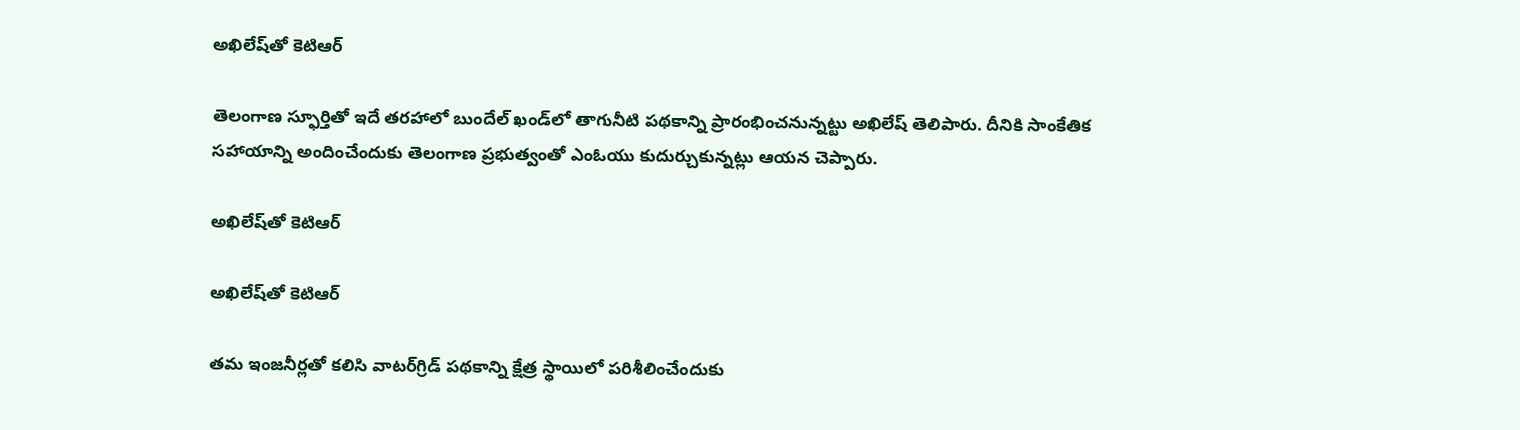అఖిలేష్‌తో కెటిఆర్

తెలంగాణ స్ఫూర్తితో ఇదే తరహాలో బుందేల్ ఖండ్‌లో తాగునీటి పథకాన్ని ప్రారంభించనున్నట్టు అఖిలేష్ తెలిపారు. దీనికి సాంకేతిక సహాయాన్ని అందించేందుకు తెలంగాణ ప్రభుత్వంతో ఎంఓయు కుదుర్చుకున్నట్లు ఆయన చెప్పారు.

అఖిలేష్‌తో కెటిఆర్

అఖిలేష్‌తో కెటిఆర్

తమ ఇంజనీర్లతో కలిసి వాటర్‌గ్రిడ్ పథకాన్ని క్షేత్ర స్థాయిలో పరిశీలించేందుకు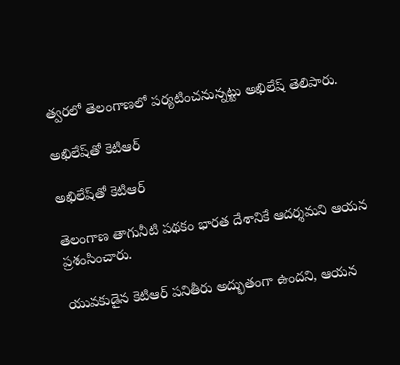త్వరలో తెలంగాణలో పర్యటించనున్నట్టు అఖిలేష్ తెలిపారు.

అఖిలేష్‌తో కెటిఆర్

అఖిలేష్‌తో కెటిఆర్

తెలంగాణ తాగునీటి పథకం భారత దేశానికే ఆదర్శమని ఆయన ప్రశంసించారు.

యువకుడైన కెటిఆర్ పనితీరు అద్భుతంగా ఉందని, ఆయన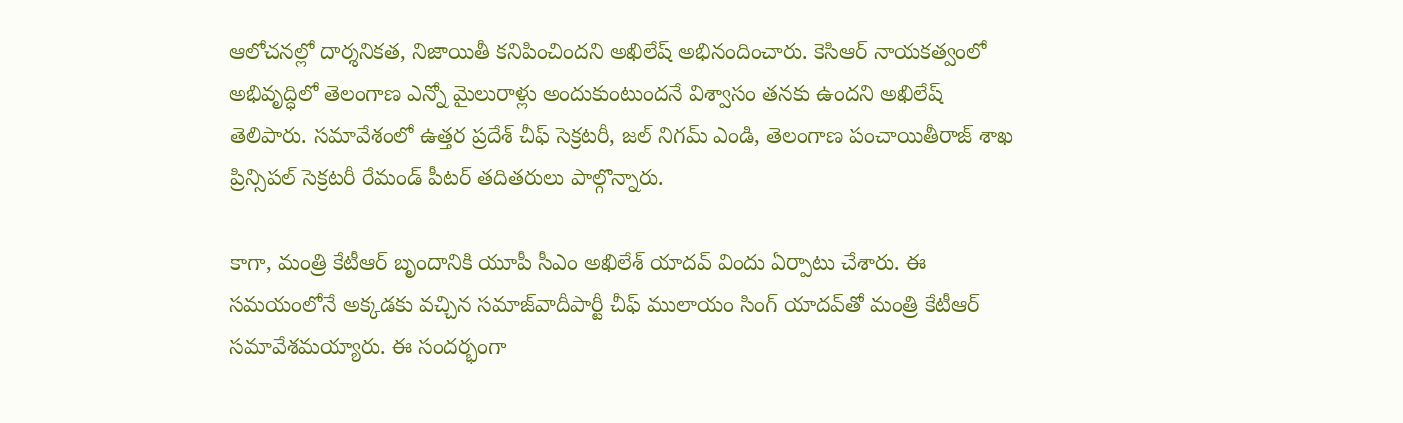ఆలోచనల్లో దార్శనికత, నిజాయితీ కనిపించిందని అఖిలేష్ అభినందించారు. కెసిఆర్ నాయకత్వంలో అభివృద్ధిలో తెలంగాణ ఎన్నో మైలురాళ్లు అందుకుంటుందనే విశ్వాసం తనకు ఉందని అఖిలేష్ తెలిపారు. సమావేశంలో ఉత్తర ప్రదేశ్ చీఫ్ సెక్రటరీ, జల్ నిగమ్ ఎండి, తెలంగాణ పంచాయితీరాజ్ శాఖ ప్రిన్సిపల్ సెక్రటరీ రేమండ్ పీటర్ తదితరులు పాల్గొన్నారు.

కాగా, మంత్రి కేటీఆర్ బృందానికి యూపీ సీఎం అఖిలేశ్ యాదవ్ విందు ఏర్పాటు చేశారు. ఈ సమయంలోనే అక్కడకు వచ్చిన సమాజ్‌వాదీపార్టీ చీఫ్ ములాయం సింగ్ యాదవ్‌తో మంత్రి కేటీఆర్ సమావేశమయ్యారు. ఈ సందర్భంగా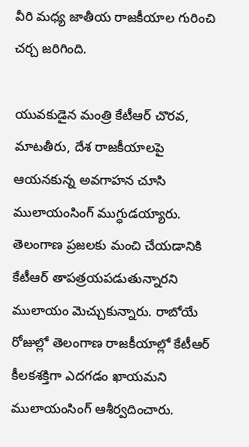వీరి మధ్య జాతీయ రాజకీయాల గురించి చర్చ జరిగింది.

యువకుడైన మంత్రి కేటీఆర్ చొరవ, మాటతీరు, దేశ రాజకీయాలపై ఆయనకున్న అవగాహన చూసి ములాయంసింగ్ ముగ్ధుడయ్యారు. తెలంగాణ ప్రజలకు మంచి చేయడానికి కేటీఆర్ తాపత్రయపడుతున్నారని ములాయం మెచ్చుకున్నారు. రాబోయే రోజుల్లో తెలంగాణ రాజకీయాల్లో కేటీఆర్ కీలకశక్తిగా ఎదగడం ఖాయమని ములాయంసింగ్ ఆశీర్వదించారు.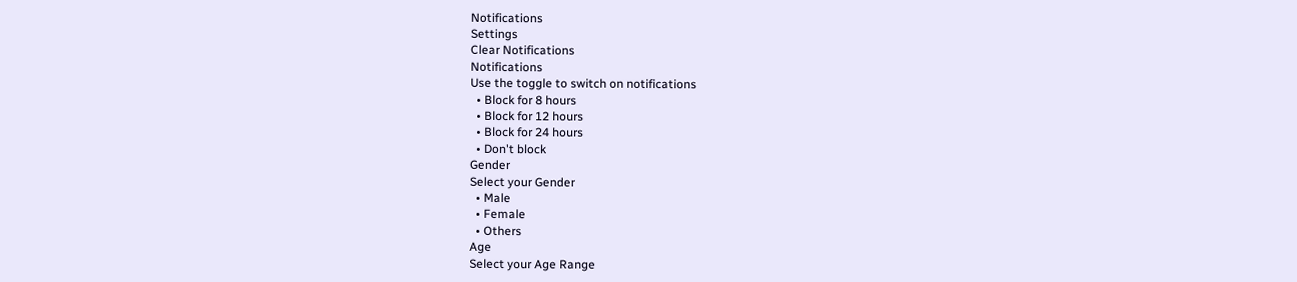Notifications
Settings
Clear Notifications
Notifications
Use the toggle to switch on notifications
  • Block for 8 hours
  • Block for 12 hours
  • Block for 24 hours
  • Don't block
Gender
Select your Gender
  • Male
  • Female
  • Others
Age
Select your Age Range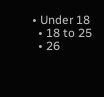• Under 18
  • 18 to 25
  • 26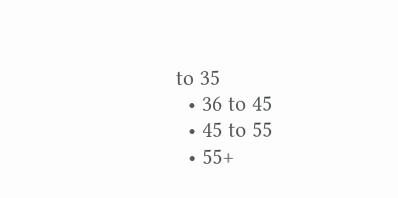to 35
  • 36 to 45
  • 45 to 55
  • 55+